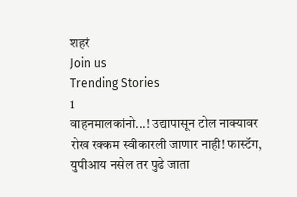शहरं
Join us
Trending Stories
1
वाहनमालकांनो...! उद्यापासून टोल नाक्यावर रोख रक्कम स्वीकारली जाणार नाही! फास्टॅग, युपीआय नसेल तर पुढे जाता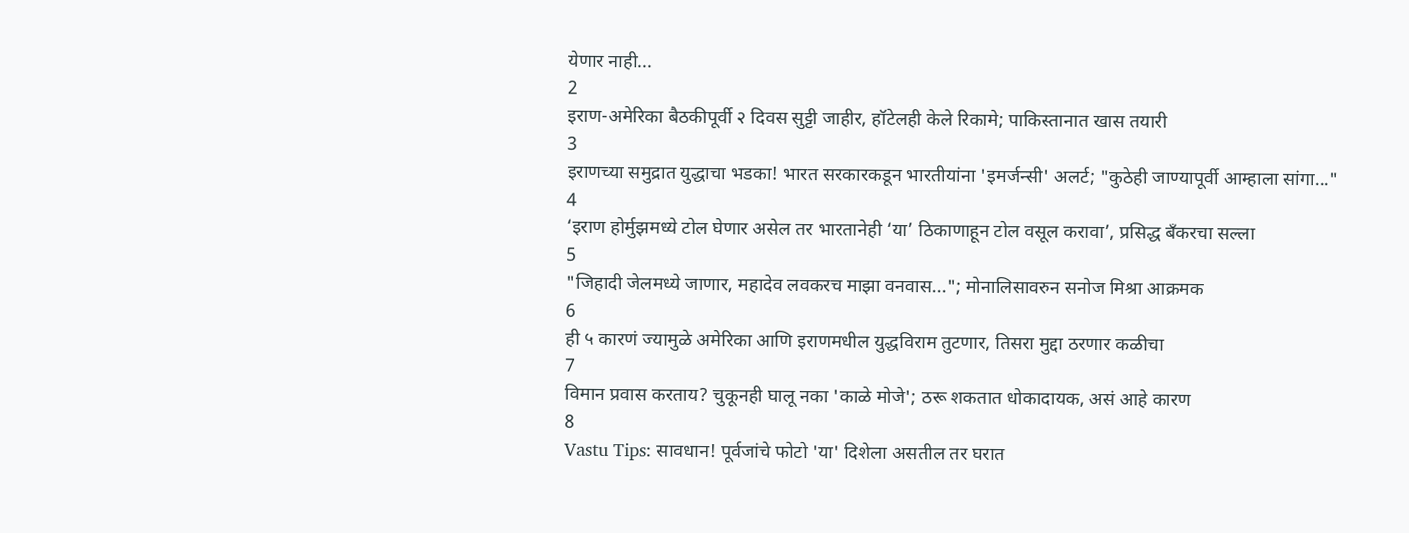येणार नाही...
2
इराण-अमेरिका बैठकीपूर्वी २ दिवस सुट्टी जाहीर, हॉटेलही केले रिकामे; पाकिस्तानात खास तयारी
3
इराणच्या समुद्रात युद्धाचा भडका! भारत सरकारकडून भारतीयांना 'इमर्जन्सी' अलर्ट; "कुठेही जाण्यापूर्वी आम्हाला सांगा..."
4
‘इराण होर्मुझमध्ये टोल घेणार असेल तर भारतानेही ‘या’ ठिकाणाहून टोल वसूल करावा’, प्रसिद्ध बँकरचा सल्ला
5
"जिहादी जेलमध्ये जाणार, महादेव लवकरच माझा वनवास..."; मोनालिसावरुन सनोज मिश्रा आक्रमक
6
ही ५ कारणं ज्यामुळे अमेरिका आणि इराणमधील युद्धविराम तुटणार, तिसरा मुद्दा ठरणार कळीचा
7
विमान प्रवास करताय? चुकूनही घालू नका 'काळे मोजे'; ठरू शकतात धोकादायक, असं आहे कारण
8
Vastu Tips: सावधान! पूर्वजांचे फोटो 'या' दिशेला असतील तर घरात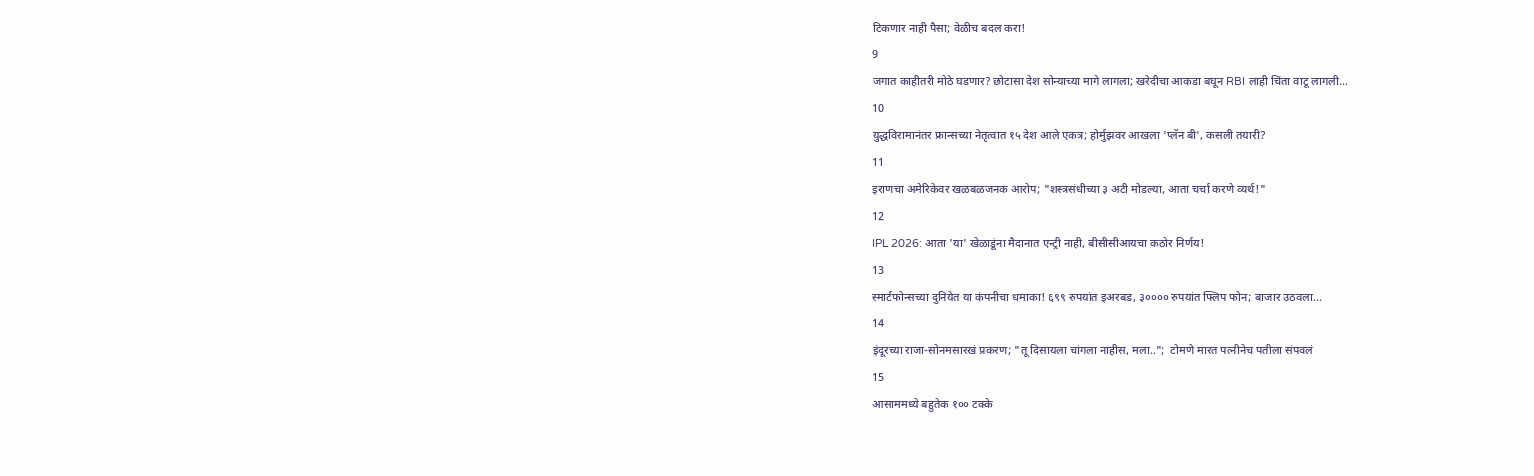टिकणार नाही पैसा; वेळीच बदल करा!
9
जगात काहीतरी मोठे घडणार? छोटासा देश सोन्याच्या मागे लागला; खरेदीचा आकडा बघून RBI लाही चिंता वाटू लागली...
10
युद्धविरामानंतर फ्रान्सच्या नेतृत्वात १५ देश आले एकत्र; होर्मुझवर आखला 'प्लॅन बी', कसली तयारी?
11
इराणचा अमेरिकेवर खळबळजनक आरोप; "शस्त्रसंधीच्या ३ अटी मोडल्या, आता चर्चा करणे व्यर्थ!"
12
IPL 2026: आता 'या' खेळाडूंना मैदानात एन्ट्री नाही, बीसीसीआयचा कठोर निर्णय!
13
स्मार्टफोन्सच्या दुनियेत या कंपनीचा धमाका! ६९९ रुपयांत इअरबड, ३०००० रुपयांत फ्लिप फोन; बाजार उठवला...
14
इंदूरच्या राजा-सोनमसारखं प्रकरण; "तू दिसायला चांगला नाहीस, मला..";  टोमणे मारत पत्नीनेच पतीला संपवलं
15
आसाममध्ये बहुतेक १०० टक्के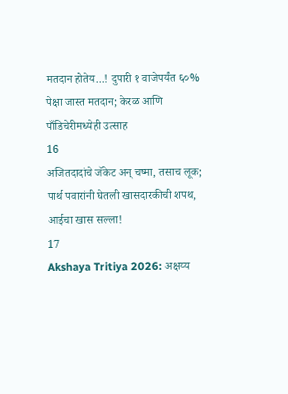मतदान होतेय...! दुपारी १ वाजेपर्यंत ६०% पेक्षा जास्त मतदान; केरळ आणि पाँडिचेरीमध्येही उत्साह
16
अजितदादांचे जॅकेट अन् चष्मा, तसाच लूक; पार्थ पवारांनी घेतली खासदारकीची शपथ, आईचा खास सल्ला!
17
Akshaya Tritiya 2026: अक्षय्य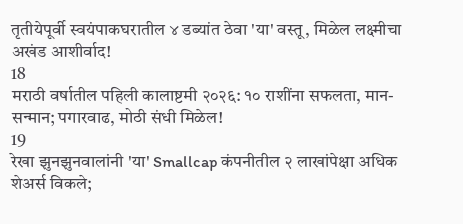तृतीयेपूर्वी स्वयंपाकघरातील ४ डब्यांत ठेवा 'या' वस्तू, मिळेल लक्ष्मीचा अखंड आशीर्वाद!
18
मराठी वर्षातील पहिली कालाष्टमी २०२६: १० राशींना सफलता, मान-सन्मान; पगारवाढ, मोठी संधी मिळेल!
19
रेखा झुनझुनवालांनी 'या' Smallcap कंपनीतील २ लाखांपेक्षा अधिक शेअर्स विकले;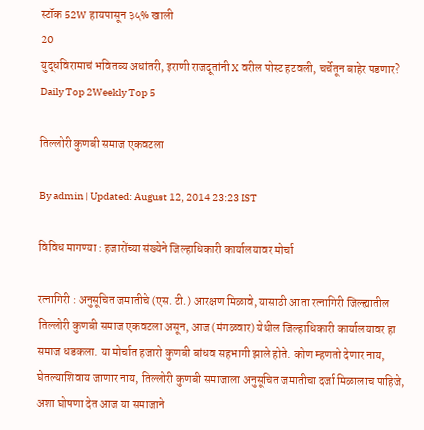स्टॉक 52W हायपासून ३५% खाली
20
युद्धविरामाचं भवितव्य अधांतरी, इराणी राजदूतांनी X वरील पोस्ट हटवली, चर्चेतून बाहेर पडणार?
Daily Top 2Weekly Top 5

तिल्लोरी कुणबी समाज एकवटला

By admin | Updated: August 12, 2014 23:23 IST

विविध मागण्या : हजारोंच्या संख्येने जिल्हाधिकारी कार्यालयावर मोर्चा

रत्नागिरी : अनुसूचित जमातीचे (एस. टी.) आरक्षण मिळावे, यासाठी आता रत्नागिरी जिल्ह्यातील तिल्लोरी कुणबी समाज एकवटला असून, आज (मंगळवार) येथील जिल्हाधिकारी कार्यालयावर हा समाज धडकला. या मोर्चात हजारो कुणबी बांधव सहभागी झाले होते. कोण म्हणतो देणार नाय, घेतल्याशिवाय जाणार नाय, तिल्लोरी कुणबी समाजाला अनुसूचित जमातीचा दर्जा मिळालाच पाहिजे, अशा घोषणा देत आज या समाजाने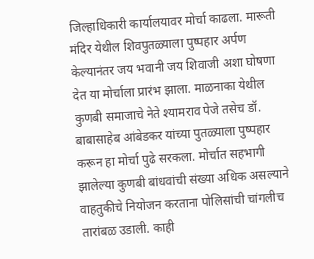जिल्हाधिकारी कार्यालयावर मोर्चा काढला. मारूती मंदिर येथील शिवपुतळ्याला पुष्पहार अर्पण केल्यानंतर जय भवानी जय शिवाजी अशा घोषणा देत या मोर्चाला प्रारंभ झाला. माळनाका येथील कुणबी समाजाचे नेते श्यामराव पेजे तसेच डॉ. बाबासाहेब आंबेडकर यांच्या पुतळ्याला पुष्पहार करून हा मोर्चा पुढे सरकला. मोर्चात सहभागी झालेल्या कुणबी बांधवांची संख्या अधिक असल्याने वाहतुकीचे नियोजन करताना पोलिसांची चांगलीच तारांबळ उडाली. काही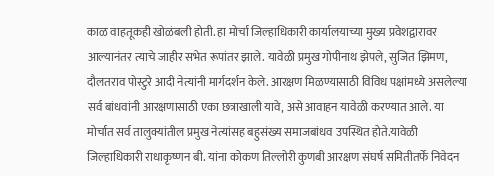काळ वाहतूकही खोळंबली होती. हा मोर्चा जिल्हाधिकारी कार्यालयाच्या मुख्य प्रवेशद्वारावर आल्यानंतर त्याचे जाहीर सभेत रूपांतर झाले. यावेळी प्रमुख गोपीनाथ झेपले, सुजित झिमण, दौलतराव पोस्टुरे आदी नेत्यांनी मार्गदर्शन केले. आरक्षण मिळण्यासाठी विविध पक्षांमध्ये असलेल्या सर्व बांधवांनी आरक्षणासाठी एका छत्राखाली यावे, असे आवाहन यावेळी करण्यात आले. या मोर्चात सर्व तालुक्यांतील प्रमुख नेत्यांसह बहुसंख्य समाजबांधव उपस्थित होते.यावेळी जिल्हाधिकारी राधाकृष्णन बी. यांना कोकण तिल्लोरी कुणबी आरक्षण संघर्ष समितीतर्फे निवेदन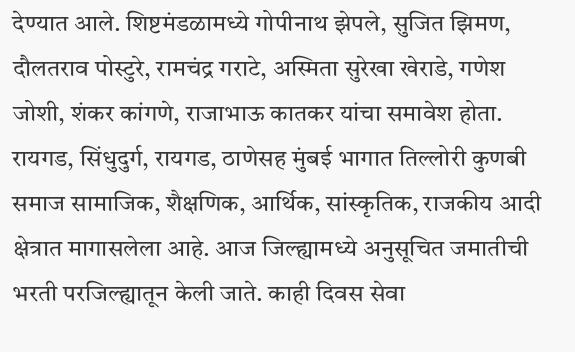देण्यात आले. शिष्टमंडळामध्ये गोपीनाथ झेपले, सुजित झिमण, दौलतराव पोस्टुरे, रामचंद्र गराटे, अस्मिता सुरेखा खेराडे, गणेश जोशी, शंकर कांगणे, राजाभाऊ कातकर यांचा समावेश होता. रायगड, सिंधुदुर्ग, रायगड, ठाणेसह मुंबई भागात तिल्लोरी कुणबी समाज सामाजिक, शैक्षणिक, आर्थिक, सांस्कृतिक, राजकीय आदी क्षेत्रात मागासलेला आहे. आज जिल्ह्यामध्ये अनुसूचित जमातीची भरती परजिल्ह्यातून केली जाते. काही दिवस सेवा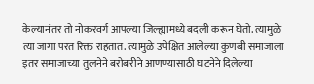केल्यानंतर तो नोकरवर्ग आपल्या जिल्ह्यामध्ये बदली करून घेतो. त्यामुळे त्या जागा परत रिक्त राहतात. त्यामुळे उपेक्षित आलेल्या कुणबी समाजाला इतर समाजाच्या तुलनेने बरोबरीने आणण्यासाठी घटनेने दिलेल्या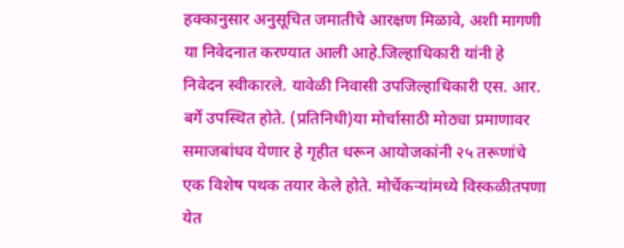हक्कानुसार अनुसूचित जमातीचे आरक्षण मिळावे, अशी मागणी या निवेदनात करण्यात आली आहे.जिल्हाधिकारी यांनी हे निवेदन स्वीकारले. यावेळी निवासी उपजिल्हाधिकारी एस. आर. बर्गे उपस्थित होते. (प्रतिनिधी)या मोर्चासाठी मोठ्या प्रमाणावर समाजबांधव येणार हे गृहीत धरून आयोजकांनी २५ तरूणांचे एक विशेष पथक तयार केले होते. मोर्चेकऱ्यांमध्ये विस्कळीतपणा येत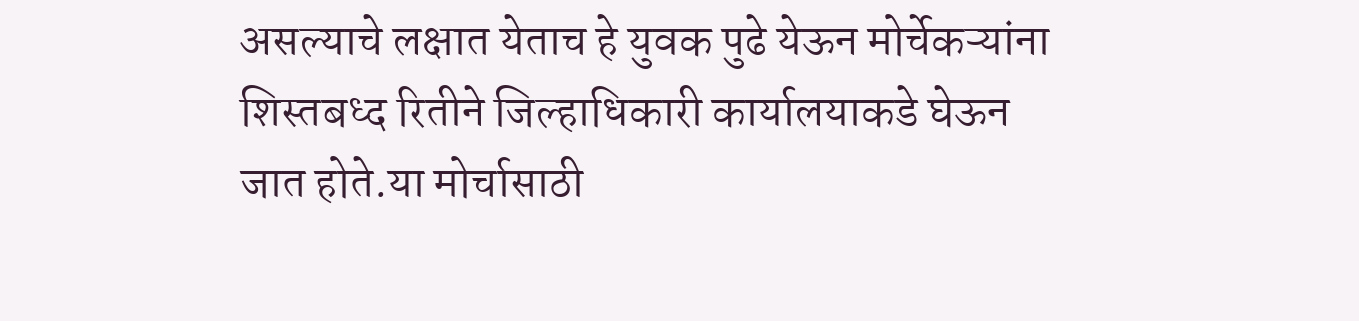असल्याचे लक्षात येताच हे युवक पुढे येऊन मोर्चेकऱ्यांना शिस्तबध्द रितीने जिल्हाधिकारी कार्यालयाकडे घेऊन जात होते.या मोर्चासाठी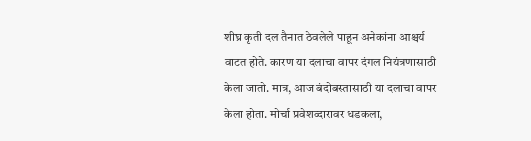शीघ्र कृती दल तैनात ठेवलेले पाहून अनेकांना आश्चर्य वाटत होते. कारण या दलाचा वापर दंगल नियंत्रणासाठी केला जातो. मात्र, आज बंदोबस्तासाठी या दलाचा वापर केला होता. मोर्चा प्रवेशव्दारावर धडकला,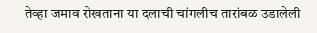तेव्हा जमाव रोखताना या दलाची चांगलीच तारांबळ उडालेली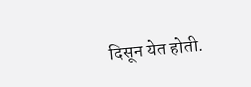दिसून येत होती.